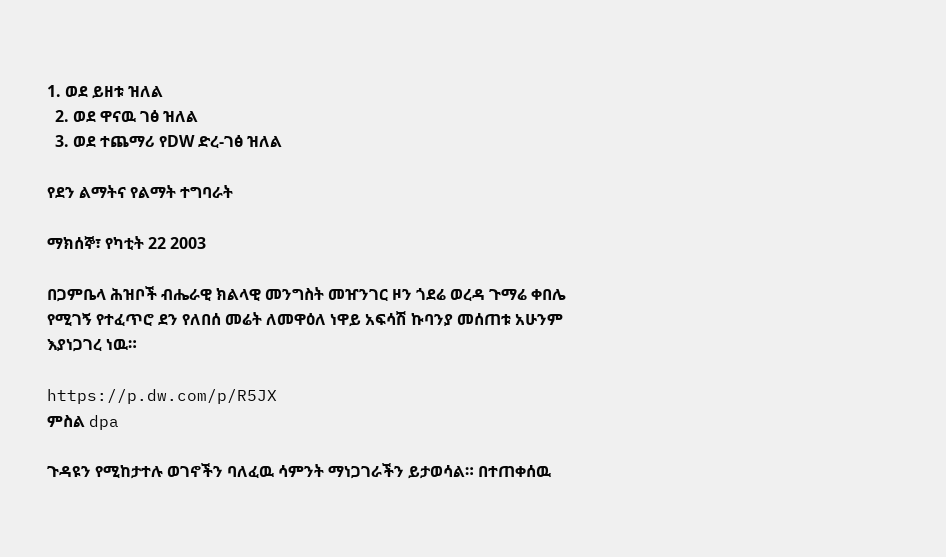1. ወደ ይዘቱ ዝለል
  2. ወደ ዋናዉ ገፅ ዝለል
  3. ወደ ተጨማሪ የDW ድረ-ገፅ ዝለል

የደን ልማትና የልማት ተግባራት

ማክሰኞ፣ የካቲት 22 2003

በጋምቤላ ሕዝቦች ብሔራዊ ክልላዊ መንግስት መዠንገር ዞን ጎደሬ ወረዳ ጉማሬ ቀበሌ የሚገኝ የተፈጥሮ ደን የለበሰ መሬት ለመዋዕለ ነዋይ አፍሳሽ ኩባንያ መሰጠቱ አሁንም እያነጋገረ ነዉ።

https://p.dw.com/p/R5JX
ምስል dpa

ጉዳዩን የሚከታተሉ ወገኖችን ባለፈዉ ሳምንት ማነጋገራችን ይታወሳል። በተጠቀሰዉ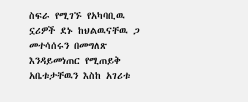ስፍራ የሚገኙ የአካባቢዉ ኗሪዎች ደኑ ከህልዉናቸዉ ጋ መተሳሰሩን በመግለጽ እንዳይመነጠር የሚጠይቅ አቤቱታቸዉን እስከ አገሪቱ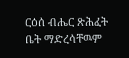ርዕሰ ብሔር ጽሕፈት ቤት ማድረሳቸዉም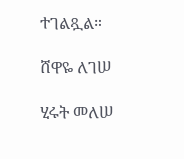ተገልጿል።

ሸዋዬ ለገሠ

ሂሩት መለሠ